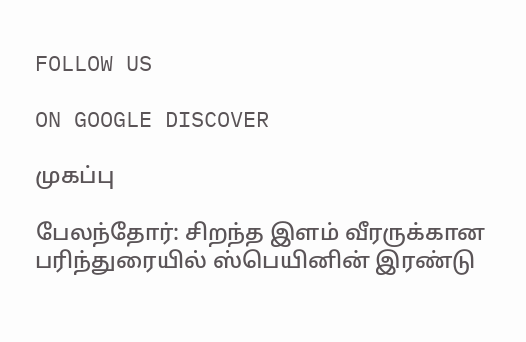FOLLOW US

ON GOOGLE DISCOVER

முகப்பு

பேலந்தோர்: சிறந்த இளம் வீரருக்கான பரிந்துரையில் ஸ்பெயினின் இரண்டு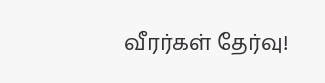வீரர்கள் தேர்வு!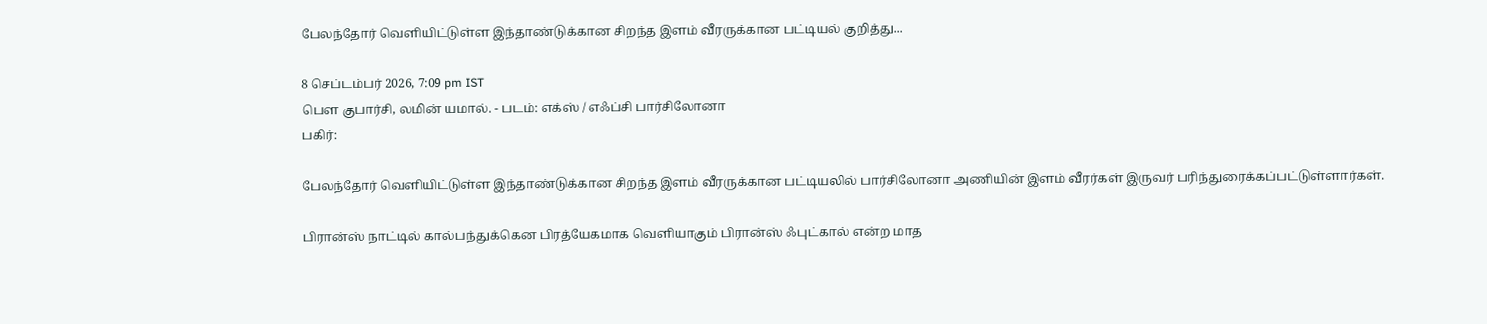பேலந்தோர் வெளியிட்டுள்ள இந்தாண்டுக்கான சிறந்த இளம் வீரருக்கான பட்டியல் குறித்து...

8 செப்டம்பர் 2026, 7:09 pm IST
பௌ குபார்சி, லமின் யமால். - படம்: எக்ஸ் / எஃப்சி பார்சிலோனா
பகிர்:

பேலந்தோர் வெளியிட்டுள்ள இந்தாண்டுக்கான சிறந்த இளம் வீரருக்கான பட்டியலில் பார்சிலோனா அணியின் இளம் வீரர்கள் இருவர் பரிந்துரைக்கப்பட்டுள்ளார்கள்.

பிரான்ஸ் நாட்டில் கால்பந்துக்கென பிரத்யேகமாக வெளியாகும் பிரான்ஸ் ஃபுட்கால் என்ற மாத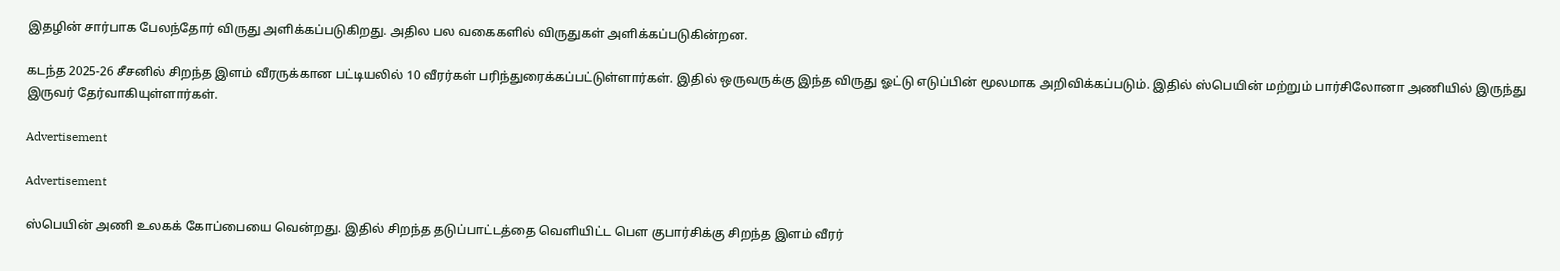இதழின் சார்பாக பேலந்தோர் விருது அளிக்கப்படுகிறது. அதில பல வகைகளில் விருதுகள் அளிக்கப்படுகின்றன.

கடந்த 2025-26 சீசனில் சிறந்த இளம் வீரருக்கான பட்டியலில் 10 வீரர்கள் பரிந்துரைக்கப்பட்டுள்ளார்கள். இதில் ஒருவருக்கு இந்த விருது ஓட்டு எடுப்பின் மூலமாக அறிவிக்கப்படும். இதில் ஸ்பெயின் மற்றும் பார்சிலோனா அணியில் இருந்து இருவர் தேர்வாகியுள்ளார்கள்.

Advertisement

Advertisement

ஸ்பெயின் அணி உலகக் கோப்பையை வென்றது. இதில் சிறந்த தடுப்பாட்டத்தை வெளியிட்ட பௌ குபார்சிக்கு சிறந்த இளம் வீரர்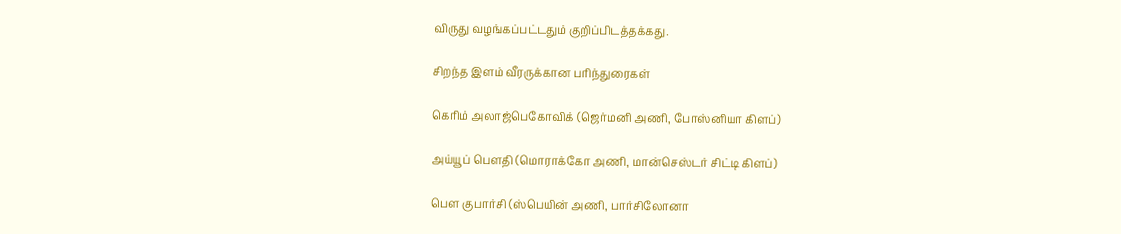விருது வழங்கப்பட்டதும் குறிப்பிடத்தக்கது.

சிறந்த இளம் வீரருக்கான பரிந்துரைகள்

கெரிம் அலாஜ்பெகோவிக் (ஜெர்மனி அணி, போஸ்னியா கிளப்)

அய்யூப் பௌதி (மொராக்கோ அணி, மான்செஸ்டர் சிட்டி கிளப்)

பௌ குபார்சி (ஸ்பெயின் அணி, பார்சிலோனா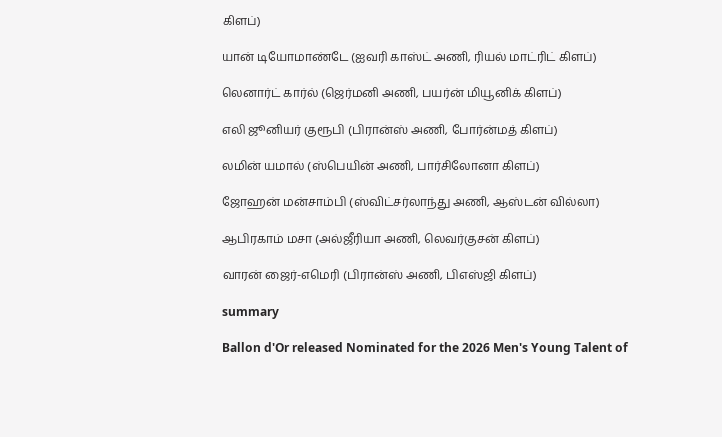கிளப்)

யான் டியோமாண்டே (ஐவரி காஸ்ட் அணி, ரியல் மாட்ரிட் கிளப்)

லெனார்ட் கார்ல் (ஜெர்மனி அணி, பயர்ன் மியூனிக் கிளப்)

எலி ஜூனியர் குரூபி (பிரான்ஸ் அணி, போர்ன்மத் கிளப்)

லமின் யமால் (ஸ்பெயின் அணி, பார்சிலோனா கிளப்)

ஜோஹன் மன்சாம்பி (ஸ்விட்சர்லாந்து அணி, ஆஸ்டன் வில்லா)

ஆபிரகாம் மசா (அல்ஜீரியா அணி, லெவர்குசன் கிளப்)

வாரன் ஜைர்-எமெரி (பிரான்ஸ் அணி, பிஎஸ்ஜி கிளப்)

summary

Ballon d'Or released Nominated for the 2026 Men's Young Talent of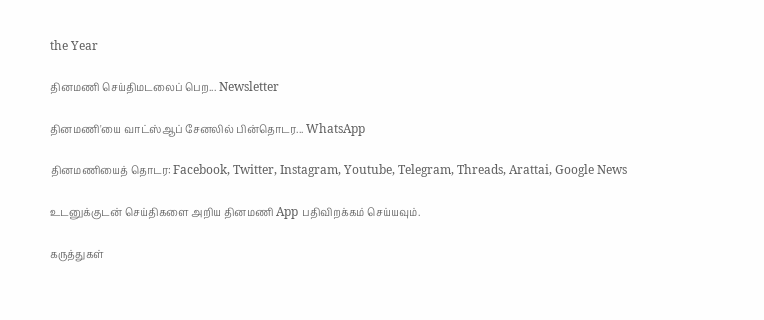the Year

தினமணி செய்திமடலைப் பெற... Newsletter

தினமணி'யை வாட்ஸ்ஆப் சேனலில் பின்தொடர... WhatsApp

தினமணியைத் தொடர: Facebook, Twitter, Instagram, Youtube, Telegram, Threads, Arattai, Google News

உடனுக்குடன் செய்திகளை அறிய தினமணி App பதிவிறக்கம் செய்யவும்.

கருத்துகள்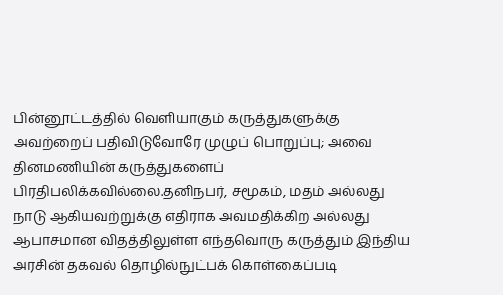பின்னூட்டத்தில் வெளியாகும் கருத்துகளுக்கு அவற்றைப் பதிவிடுவோரே முழுப் பொறுப்பு; அவை தினமணியின் கருத்துகளைப் பிரதிபலிக்கவில்லை.தனிநபர், சமூகம், மதம் அல்லது நாடு ஆகியவற்றுக்கு எதிராக அவமதிக்கிற அல்லது ஆபாசமான விதத்திலுள்ள எந்தவொரு கருத்தும் இந்திய அரசின் தகவல் தொழில்நுட்பக் கொள்கைப்படி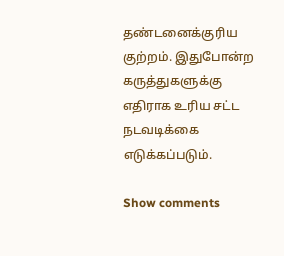தண்டனைக்குரிய குற்றம். இதுபோன்ற கருத்துகளுக்கு எதிராக உரிய சட்ட நடவடிக்கை எடுக்கப்படும்.

Show comments